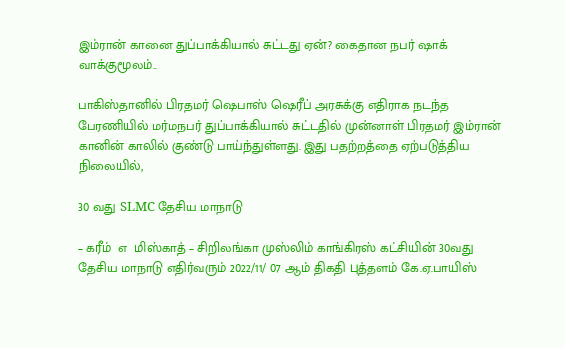இம்ரான் கானை துப்பாக்கியால் சுட்டது ஏன்? கைதான நபர் ஷாக் வாக்குமூலம்..

பாகிஸ்தானில் பிரதமர் ஷெபாஸ் ஷெரீப் அரசுக்கு எதிராக நடந்த பேரணியில் மர்மநபர் துப்பாக்கியால் சுட்டதில் முன்னாள் பிரதமர் இம்ரான் கானின் காலில் குண்டு பாய்ந்துள்ளது. இது பதற்றத்தை ஏற்படுத்திய நிலையில்,

30 வது SLMC தேசிய மாநாடு

– கரீம்  எ  மிஸ்காத் – சிறிலங்கா முஸ்லிம் காங்கிரஸ் கட்சியின் 30வது தேசிய மாநாடு எதிர்வரும் 2022/11/ 07 ஆம் திகதி புத்தளம் கே.ஏ.பாயிஸ்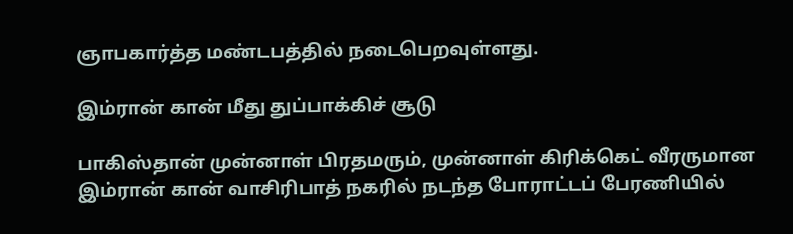ஞாபகார்த்த மண்டபத்தில் நடைபெறவுள்ளது.

இம்ரான் கான் மீது துப்பாக்கிச் சூடு

பாகிஸ்தான் முன்னாள் பிரதமரும், முன்னாள் கிரிக்கெட் வீரருமான இம்ரான் கான் வாசிரிபாத் நகரில் நடந்த போராட்டப் பேரணியில்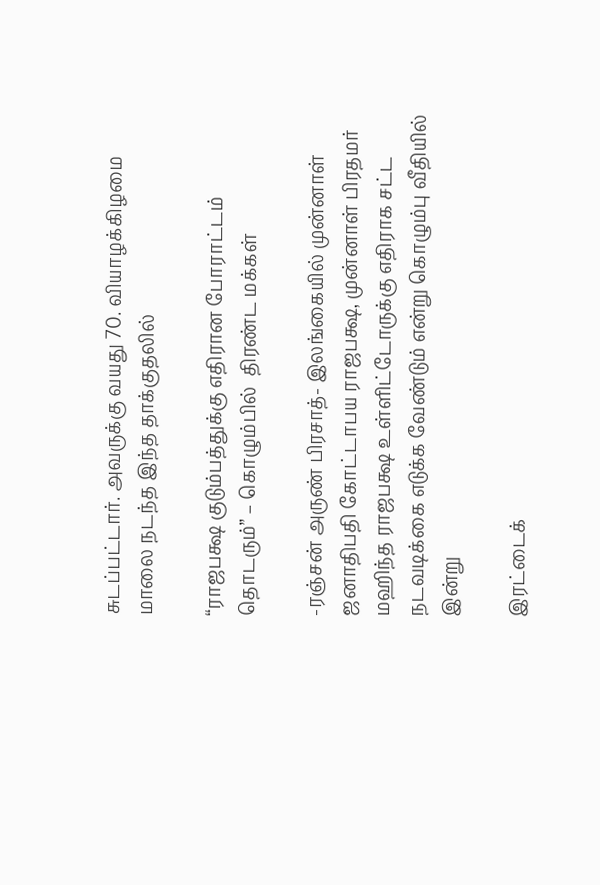சுடப்பட்டார். அவருக்கு வயது 70. வியாழக்கிழமை மாலை நடந்த இந்த தாக்குதலில்

“ராஜபக்ஷ குடும்பத்துக்கு எதிரான போராட்டம் தொடரும்” – கொழும்பில்  திரண்ட மக்கள்

-ரஞ்சன் அருண் பிரசாத்- இலங்கையில் முன்னாள் ஜனாதிபதி கோட்டாபய ராஜபக்ஷ, முன்னாள் பிரதமர் மஹிந்த ராஜபக்ஷ உள்ளிட்டோருக்கு எதிராக சட்ட நடவடிக்கை எடுக்க வேண்டும் என்று கொழும்பு வீதியில் இன்று

இரட்டைக்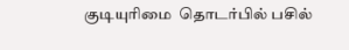குடியுரிமை  தொடர்பில் பசில்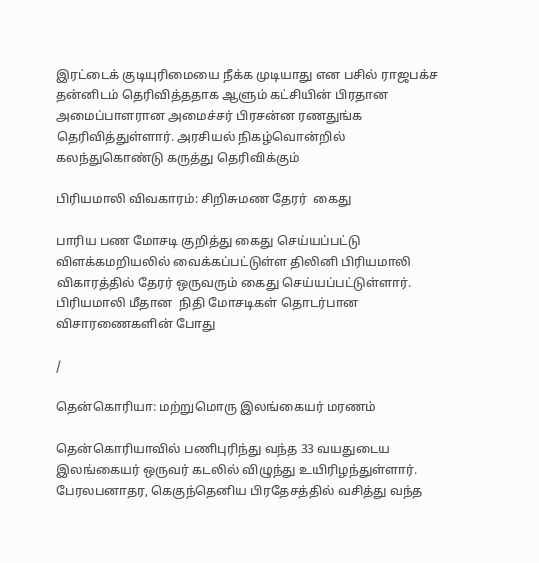இரட்டைக் குடியுரிமையை நீக்க முடியாது என பசில் ராஜபக்ச தன்னிடம் தெரிவித்ததாக ஆளும் கட்சியின் பிரதான அமைப்பாளரான அமைச்சர் பிரசன்ன ரணதுங்க தெரிவித்துள்ளார். அரசியல் நிகழ்வொன்றில் கலந்துகொண்டு கருத்து தெரிவிக்கும்

பிரியமாலி விவகாரம்: சிறிசுமண தேரர்  கைது

பாரிய பண மோசடி குறித்து கைது செய்யப்பட்டு விளக்கமறியலில் வைக்கப்பட்டுள்ள திலினி பிரியமாலி விகாரத்தில் தேரர் ஒருவரும் கைது செய்யப்பட்டுள்ளார். பிரியமாலி மீதான  நிதி மோசடிகள் தொடர்பான விசாரணைகளின் போது

/

தென்கொரியா: மற்றுமொரு இலங்கையர் மரணம்

தென்கொரியாவில் பணிபுரிந்து வந்த 33 வயதுடைய இலங்கையர் ஒருவர் கடலில் விழுந்து உயிரிழந்துள்ளார். பேரலபனாதர, கெகுந்தெனிய பிரதேசத்தில் வசித்து வந்த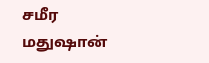சமீர மதுஷான்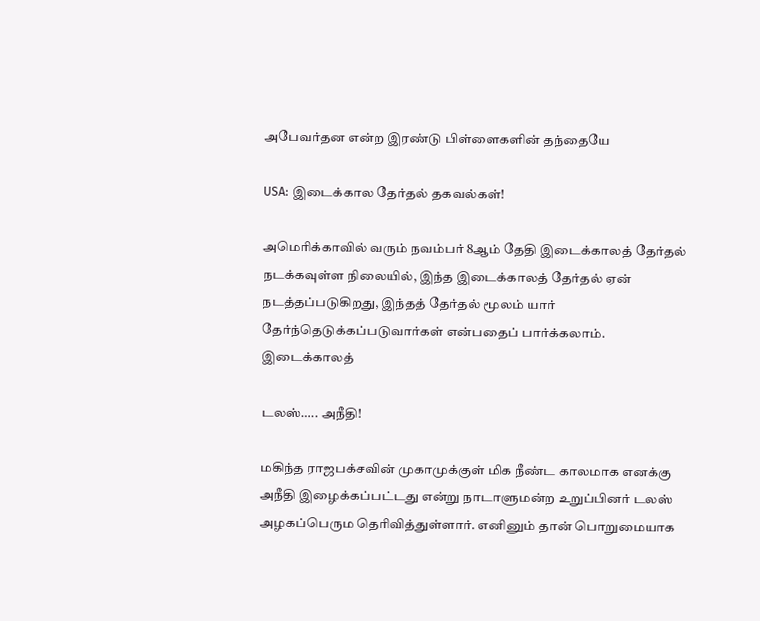அபேவர்தன என்ற இரண்டு பிள்ளைகளின் தந்தையே

USA: இடைக்கால தேர்தல் தகவல்கள்!

அமெரிக்காவில் வரும் நவம்பர் 8ஆம் தேதி இடைக்காலத் தேர்தல் நடக்கவுள்ள நிலையில், இந்த இடைக்காலத் தேர்தல் ஏன் நடத்தப்படுகிறது, இந்தத் தேர்தல் மூலம் யார் தேர்ந்தெடுக்கப்படுவார்கள் என்பதைப் பார்க்கலாம். இடைக்காலத்

டலஸ்….. அநீதி!

மகிந்த ராஜபக்சவின் முகாமுக்குள் மிக நீண்ட காலமாக எனக்கு அநீதி இழைக்கப்பட்டது என்று நாடாளுமன்ற உறுப்பினர் டலஸ் அழகப்பெரும தெரிவித்துள்ளார். எனினும் தான் பொறுமையாக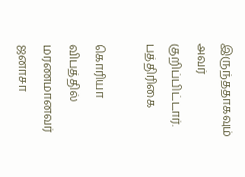இருந்ததாகவும் அவர் குறிப்பிட்டார். பத்திரிகை

கொரியா விபத்தில் மரணமானவர் ஜனாசா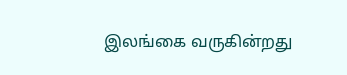இலங்கை வருகின்றது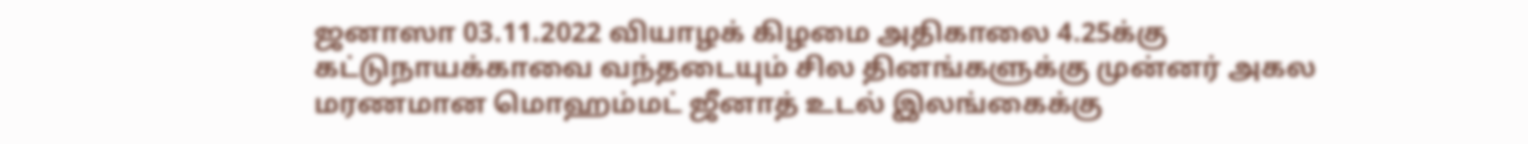ஜனாஸா 03.11.2022 வியாழக் கிழமை அதிகாலை 4.25க்கு கட்டுநாயக்காவை வந்தடையும் சில தினங்களுக்கு முன்னர் அகல மரணமான மொஹம்மட் ஜீனாத் உடல் இலங்கைக்கு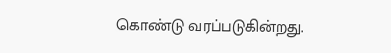கொண்டு வரப்படுகின்றது.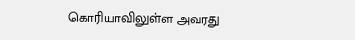கொரியாவிலுள்ள அவரது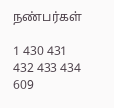நண்பர்கள்

1 430 431 432 433 434 609